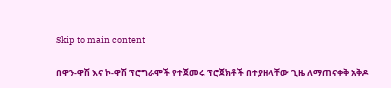Skip to main content

በዋን-ዋሽ እና ኮ-ዋሽ ፕሮግራሞች የተጀመሩ ፕሮጀክቶች በተያዘላቸው ጊዜ ለማጠናቀቅ አቅዶ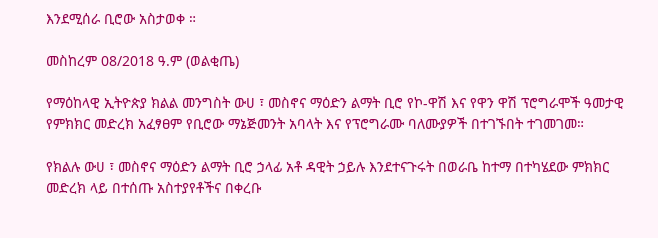እንደሚሰራ ቢሮው አስታወቀ ።

መስከረም 08/2018 ዓ.ም (ወልቂጤ)

የማዕከላዊ ኢትዮጵያ ክልል መንግስት ውሀ ፣ መስኖና ማዕድን ልማት ቢሮ የኮ-ዋሽ እና የዋን ዋሽ ፕሮግራሞች ዓመታዊ የምክክር መድረክ አፈፃፀም የቢሮው ማኔጅመንት አባላት እና የፕሮግራሙ ባለሙያዎች በተገኙበት ተገመገመ።

የክልሉ ውሀ ፣ መስኖና ማዕድን ልማት ቢሮ ኃላፊ አቶ ዳዊት ኃይሉ እንደተናጉሩት በወራቤ ከተማ በተካሄደው ምክክር መድረክ ላይ በተሰጡ አስተያየቶችና በቀረቡ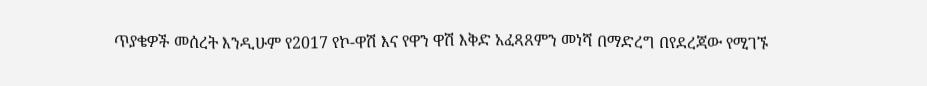ጥያቄዎች መሰረት እንዲሁም የ2017 የኮ-ዋሽ እና የዋን ዋሽ እቅድ አፈጻጸምን መነሻ በማድረግ በየደረጃው የሚገኙ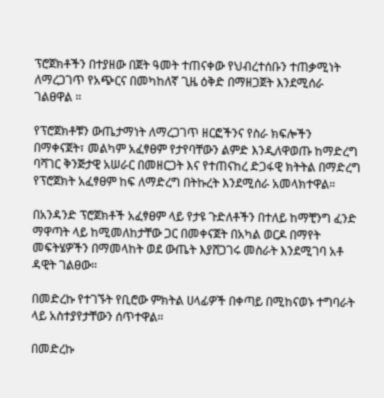ፕሮጀክቶችን በተያዘው በጀት ዓመት ተጠናቀው የህብረተሰቡን ተጠቃሚነት ለማረጋገጥ የአጭርና በመካከለኛ ጊዜ ዕቅድ በማዘጋጀት እንደሚሰራ ገልፀዋል ።

የፕሮጀክቶቹን ውጤታማነት ለማረጋገጥ ዘርፎችንና የስራ ክፍሎችን በማቀናጀት፣ መልካም አፈፃፀም የታየባቸውን ልምድ እንዲለዋወጡ ከማድረግ ባሻገር ቅንጅታዊ አሠራር በመዘርጋት እና የተጠናከረ ድጋፋዊ ክትትል በማድረግ የፕሮጀክት አፈፃፀም ከፍ ለማድረግ በትኩረት እንደሚሰራ አመላክተዋል።

በአንዳንድ ፕሮጀክቶች አፈፃፀም ላይ የታዩ ጉድለቶችን በተለይ ከማቺንግ ፈንድ ማዋጣት ላይ ከሚመለከታቸው ጋር በመቀናጀት በአካል ወርዶ በማየት መፍትሄዎችን በማመላከት ወደ ውጤት እያሸጋገሩ መስራት እንደሚገባ አቶ ዳዊት ገልፀው።

በመድረኩ የተገኙት የቢሮው ምክትል ሀላፊዎች በቀጣይ በሚከናወኑ ተግባራት ላይ አስተያየታቸውን ሰጥተዋል።

በመድረኩ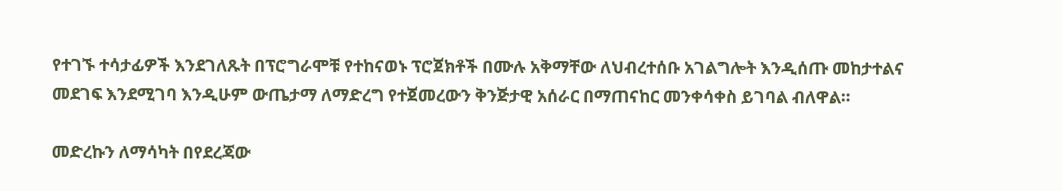የተገኙ ተሳታፊዎች እንደገለጹት በፕሮግራሞቹ የተከናወኑ ፕሮጀክቶች በሙሉ አቅማቸው ለህብረተሰቡ አገልግሎት እንዲሰጡ መከታተልና መደገፍ እንደሚገባ እንዲሁም ውጤታማ ለማድረግ የተጀመረውን ቅንጅታዊ አሰራር በማጠናከር መንቀሳቀስ ይገባል ብለዋል።

መድረኩን ለማሳካት በየደረጃው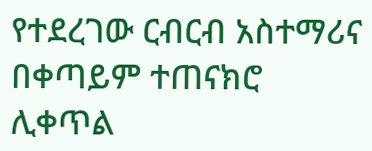የተደረገው ርብርብ አስተማሪና  በቀጣይም ተጠናክሮ ሊቀጥል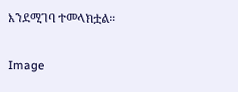እንደሚገባ ተመላክቷል።

Image